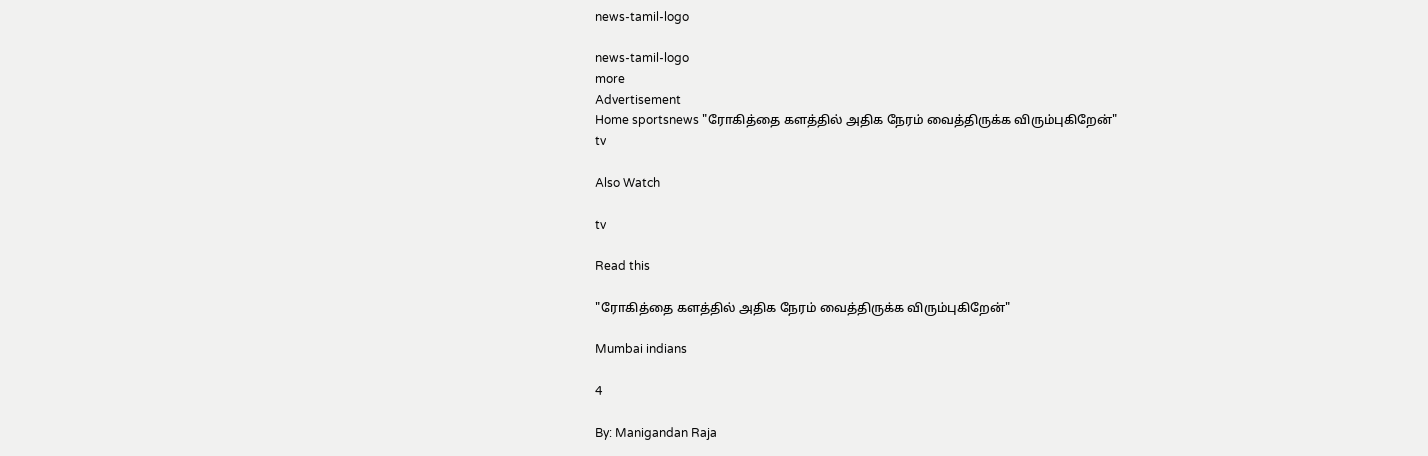news-tamil-logo

news-tamil-logo
more
Advertisement
Home sportsnews "ரோகித்தை களத்தில் அதிக நேரம் வைத்திருக்க விரும்புகிறேன்"
tv

Also Watch

tv

Read this

"ரோகித்தை களத்தில் அதிக நேரம் வைத்திருக்க விரும்புகிறேன்"

Mumbai indians

4

By: Manigandan Raja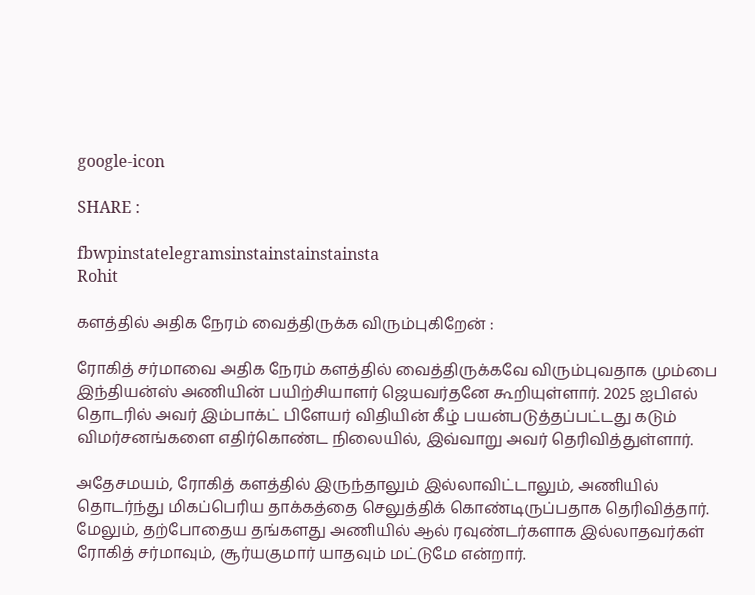google-icon

SHARE :

fbwpinstatelegramsinstainstainstainsta
Rohit

களத்தில் அதிக நேரம் வைத்திருக்க விரும்புகிறேன் :

ரோகித் சர்மாவை அதிக நேரம் களத்தில் வைத்திருக்கவே விரும்புவதாக மும்பை இந்தியன்ஸ் அணியின் பயிற்சியாளர் ஜெயவர்தனே கூறியுள்ளார். 2025 ஐபிஎல் தொடரில் அவர் இம்பாக்ட் பிளேயர் விதியின் கீழ் பயன்படுத்தப்பட்டது கடும் விமர்சனங்களை எதிர்கொண்ட நிலையில், இவ்வாறு அவர் தெரிவித்துள்ளார்.

அதேசமயம், ரோகித் களத்தில் இருந்தாலும் இல்லாவிட்டாலும், அணியில் தொடர்ந்து மிகப்பெரிய தாக்கத்தை செலுத்திக் கொண்டிருப்பதாக தெரிவித்தார். மேலும், தற்போதைய தங்களது அணியில் ஆல் ரவுண்டர்களாக இல்லாதவர்கள் ரோகித் சர்மாவும், சூர்யகுமார் யாதவும் மட்டுமே என்றார்.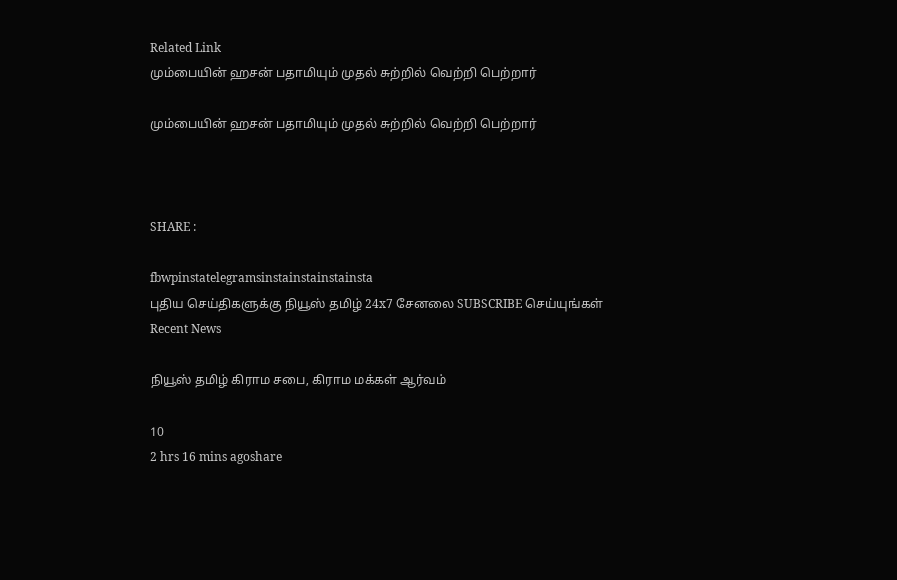Related Link
மும்பையின் ஹசன் பதாமியும் முதல் சுற்றில் வெற்றி பெற்றார்

மும்பையின் ஹசன் பதாமியும் முதல் சுற்றில் வெற்றி பெற்றார்



SHARE :

fbwpinstatelegramsinstainstainstainsta
புதிய செய்திகளுக்கு நியூஸ் தமிழ் 24x7 சேனலை SUBSCRIBE செய்யுங்கள்
Recent News

நியூஸ் தமிழ் கிராம சபை, கிராம மக்கள் ஆர்வம்

10
2 hrs 16 mins agoshare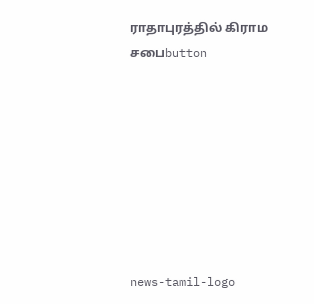ராதாபுரத்தில் கிராம சபைbutton








news-tamil-logo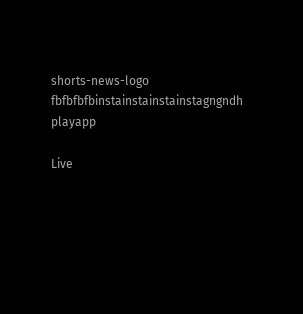shorts-news-logo
fbfbfbfbinstainstainstainstagngndh
playapp

Live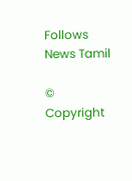Follows News Tamil

© Copyright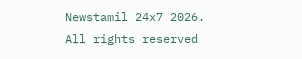Newstamil 24x7 2026. All rights reserved